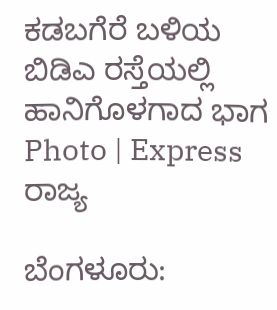ಕಡಬಗೆರೆ ಬಳಿಯ ಬಿಡಿಎ ರಸ್ತೆಯಲ್ಲಿ ಹಾನಿಗೊಳಗಾದ ಭಾಗ Photo | Express
ರಾಜ್ಯ

ಬೆಂಗಳೂರು: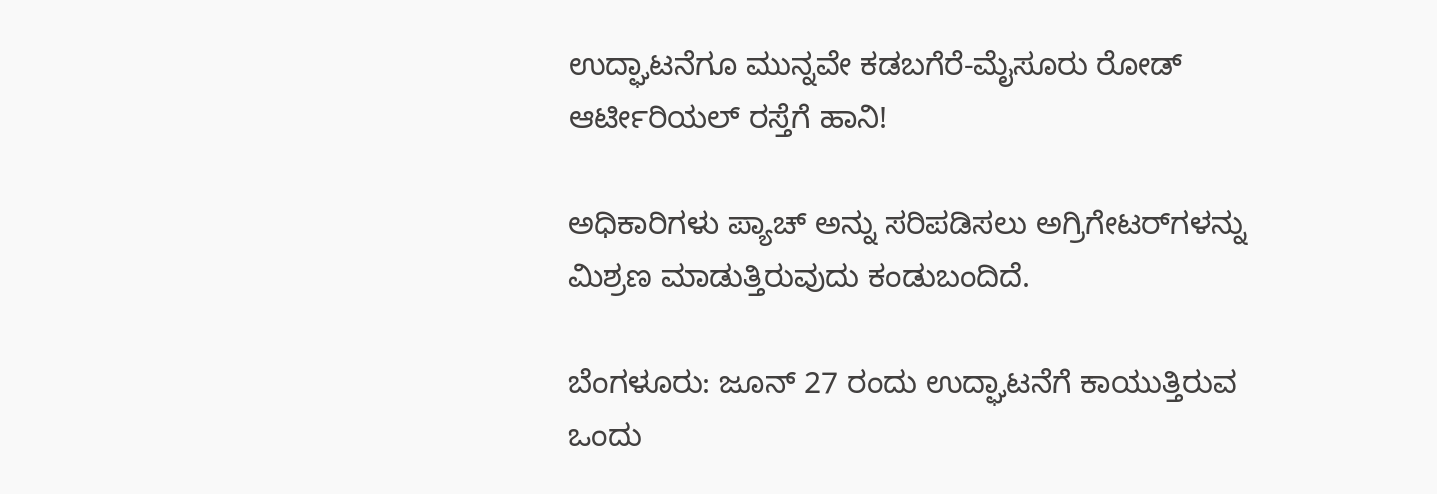ಉದ್ಘಾಟನೆಗೂ ಮುನ್ನವೇ ಕಡಬಗೆರೆ-ಮೈಸೂರು ರೋಡ್ ಆರ್ಟೀರಿಯಲ್ ರಸ್ತೆಗೆ ಹಾನಿ!

ಅಧಿಕಾರಿಗಳು ಪ್ಯಾಚ್ ಅನ್ನು ಸರಿಪಡಿಸಲು ಅಗ್ರಿಗೇಟರ್‌ಗಳನ್ನು ಮಿಶ್ರಣ ಮಾಡುತ್ತಿರುವುದು ಕಂಡುಬಂದಿದೆ.

ಬೆಂಗಳೂರು: ಜೂನ್ 27 ರಂದು ಉದ್ಘಾಟನೆಗೆ ಕಾಯುತ್ತಿರುವ ಒಂದು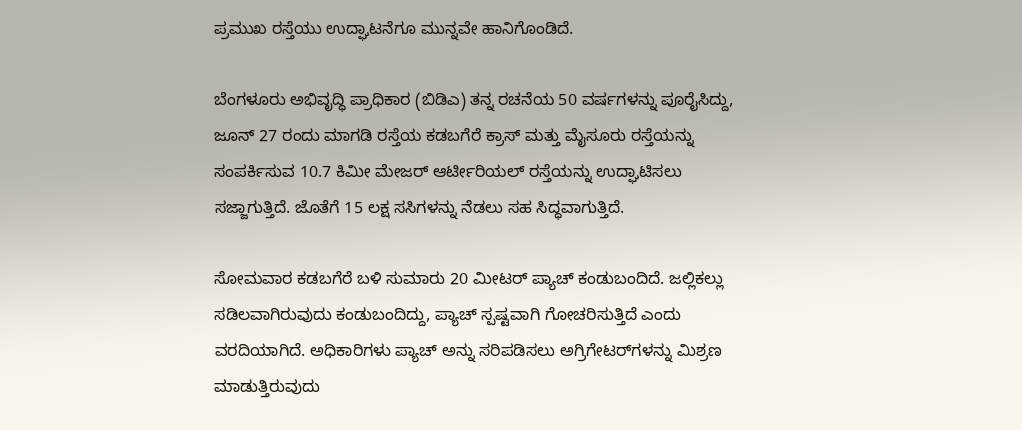ಪ್ರಮುಖ ರಸ್ತೆಯು ಉದ್ಘಾಟನೆಗೂ ಮುನ್ನವೇ ಹಾನಿಗೊಂಡಿದೆ.

ಬೆಂಗಳೂರು ಅಭಿವೃದ್ಧಿ ಪ್ರಾಧಿಕಾರ (ಬಿಡಿಎ) ತನ್ನ ರಚನೆಯ 50 ವರ್ಷಗಳನ್ನು ಪೂರೈಸಿದ್ದು, ಜೂನ್ 27 ರಂದು ಮಾಗಡಿ ರಸ್ತೆಯ ಕಡಬಗೆರೆ ಕ್ರಾಸ್ ಮತ್ತು ಮೈಸೂರು ರಸ್ತೆಯನ್ನು ಸಂಪರ್ಕಿಸುವ 10.7 ಕಿಮೀ ಮೇಜರ್ ಆರ್ಟೀರಿಯಲ್ ರಸ್ತೆಯನ್ನು ಉದ್ಘಾಟಿಸಲು ಸಜ್ಜಾಗುತ್ತಿದೆ. ಜೊತೆಗೆ 15 ಲಕ್ಷ ಸಸಿಗಳನ್ನು ನೆಡಲು ಸಹ ಸಿದ್ಧವಾಗುತ್ತಿದೆ.

ಸೋಮವಾರ ಕಡಬಗೆರೆ ಬಳಿ ಸುಮಾರು 20 ಮೀಟರ್ ಪ್ಯಾಚ್ ಕಂಡುಬಂದಿದೆ. ಜಲ್ಲಿಕಲ್ಲು ಸಡಿಲವಾಗಿರುವುದು ಕಂಡುಬಂದಿದ್ದು, ಪ್ಯಾಚ್ ಸ್ಪಷ್ಟವಾಗಿ ಗೋಚರಿಸುತ್ತಿದೆ ಎಂದು ವರದಿಯಾಗಿದೆ. ಅಧಿಕಾರಿಗಳು ಪ್ಯಾಚ್ ಅನ್ನು ಸರಿಪಡಿಸಲು ಅಗ್ರಿಗೇಟರ್‌ಗಳನ್ನು ಮಿಶ್ರಣ ಮಾಡುತ್ತಿರುವುದು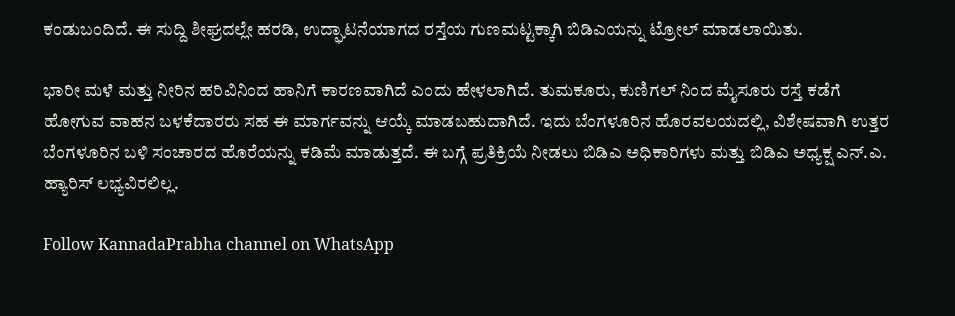ಕಂಡುಬಂದಿದೆ. ಈ ಸುದ್ದಿ ಶೀಘ್ರದಲ್ಲೇ ಹರಡಿ, ಉದ್ಘಾಟನೆಯಾಗದ ರಸ್ತೆಯ ಗುಣಮಟ್ಟಕ್ಕಾಗಿ ಬಿಡಿಎಯನ್ನು ಟ್ರೋಲ್ ಮಾಡಲಾಯಿತು.

ಭಾರೀ ಮಳೆ ಮತ್ತು ನೀರಿನ ಹರಿವಿನಿಂದ ಹಾನಿಗೆ ಕಾರಣವಾಗಿದೆ ಎಂದು ಹೇಳಲಾಗಿದೆ. ತುಮಕೂರು, ಕುಣಿಗಲ್ ನಿಂದ ಮೈಸೂರು ರಸ್ತೆ ಕಡೆಗೆ ಹೋಗುವ ವಾಹನ ಬಳಕೆದಾರರು ಸಹ ಈ ಮಾರ್ಗವನ್ನು ಆಯ್ಕೆ ಮಾಡಬಹುದಾಗಿದೆ. ಇದು ಬೆಂಗಳೂರಿನ ಹೊರವಲಯದಲ್ಲಿ, ವಿಶೇಷವಾಗಿ ಉತ್ತರ ಬೆಂಗಳೂರಿನ ಬಳಿ ಸಂಚಾರದ ಹೊರೆಯನ್ನು ಕಡಿಮೆ ಮಾಡುತ್ತದೆ. ಈ ಬಗ್ಗೆ ಪ್ರತಿಕ್ರಿಯೆ ನೀಡಲು ಬಿಡಿಎ ಅಧಿಕಾರಿಗಳು ಮತ್ತು ಬಿಡಿಎ ಅಧ್ಯಕ್ಷ ಎನ್.ಎ. ಹ್ಯಾರಿಸ್ ಲಭ್ಯವಿರಲಿಲ್ಲ.

Follow KannadaPrabha channel on WhatsApp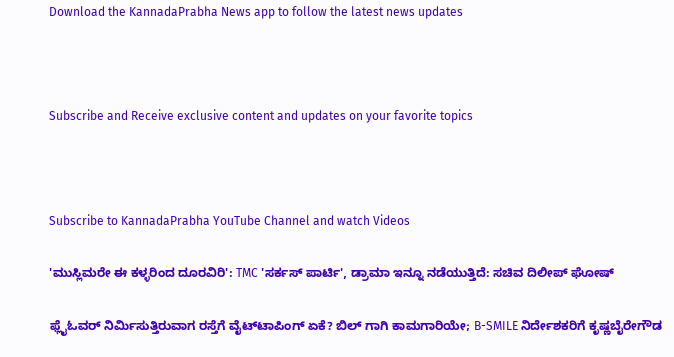Download the KannadaPrabha News app to follow the latest news updates



Subscribe and Receive exclusive content and updates on your favorite topics



Subscribe to KannadaPrabha YouTube Channel and watch Videos

'ಮುಸ್ಲಿಮರೇ ಈ ಕಳ್ಳರಿಂದ ದೂರವಿರಿ': TMC 'ಸರ್ಕಸ್ ಪಾರ್ಟಿ', ಡ್ರಾಮಾ ಇನ್ನೂ ನಡೆಯುತ್ತಿದೆ: ಸಚಿವ ದಿಲೀಪ್ ಘೋಷ್

ಫ್ಲೈಓವರ್ ನಿರ್ಮಿಸುತ್ತಿರುವಾಗ ರಸ್ತೆಗೆ ವೈಟ್‌ಟಾಪಿಂಗ್ ಏಕೆ? ಬಿಲ್ ಗಾಗಿ ಕಾಮಗಾರಿಯೇ; B-SMILE ನಿರ್ದೇಶಕರಿಗೆ ಕೃಷ್ಣಬೈರೇಗೌಡ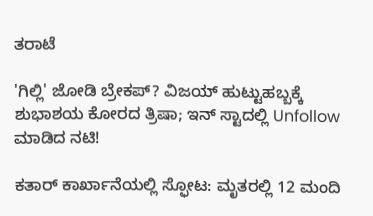ತರಾಟೆ

'ಗಿಲ್ಲಿ' ಜೋಡಿ ಬ್ರೇಕಪ್? ವಿಜಯ್ ಹುಟ್ಟುಹಬ್ಬಕ್ಕೆ ಶುಭಾಶಯ ಕೋರದ ತ್ರಿಷಾ; ಇನ್ ಸ್ಟಾದಲ್ಲಿ Unfollow ಮಾಡಿದ ನಟಿ!

ಕತಾರ್ ಕಾರ್ಖಾನೆಯಲ್ಲಿ ಸ್ಫೋಟ: ಮೃತರಲ್ಲಿ 12 ಮಂದಿ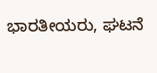ಭಾರತೀಯರು, ಘಟನೆ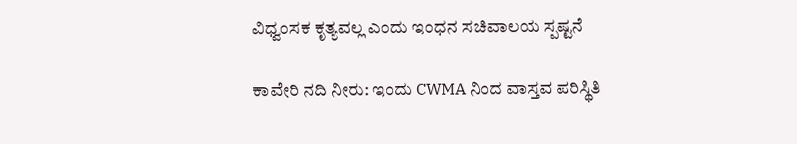ವಿಧ್ವಂಸಕ ಕೃತ್ಯವಲ್ಲ ಎಂದು ಇಂಧನ ಸಚಿವಾಲಯ ಸ್ಪಷ್ಟನೆ

ಕಾವೇರಿ ನದಿ ನೀರು: ಇಂದು CWMA ನಿಂದ ವಾಸ್ತವ ಪರಿಸ್ಥಿತಿ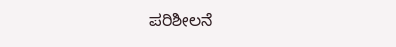ಪರಿಶೀಲನೆ